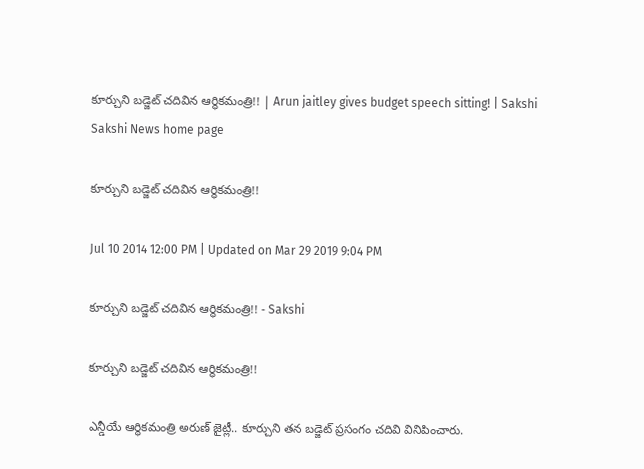కూర్చుని బడ్జెట్ చదివిన ఆర్థికమంత్రి!! | Arun jaitley gives budget speech sitting! | Sakshi
Sakshi News home page

కూర్చుని బడ్జెట్ చదివిన ఆర్థికమంత్రి!!

Jul 10 2014 12:00 PM | Updated on Mar 29 2019 9:04 PM

కూర్చుని బడ్జెట్ చదివిన ఆర్థికమంత్రి!! - Sakshi

కూర్చుని బడ్జెట్ చదివిన ఆర్థికమంత్రి!!

ఎన్డీయే ఆర్థికమంత్రి అరుణ్ జైట్లీ.. కూర్చుని తన బడ్జెట్ ప్రసంగం చదివి వినిపించారు.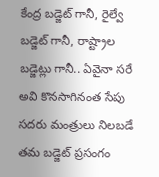కేంద్ర బడ్జెట్ గానీ, రైల్వే బడ్జెట్ గానీ, రాష్ట్రాల బడ్జెట్లు గానీ.. ఏవైనా సరే అవి కొనసాగినంత సేపు సదరు మంత్రులు నిలబడే తమ బడ్జెట్ ప్రసంగం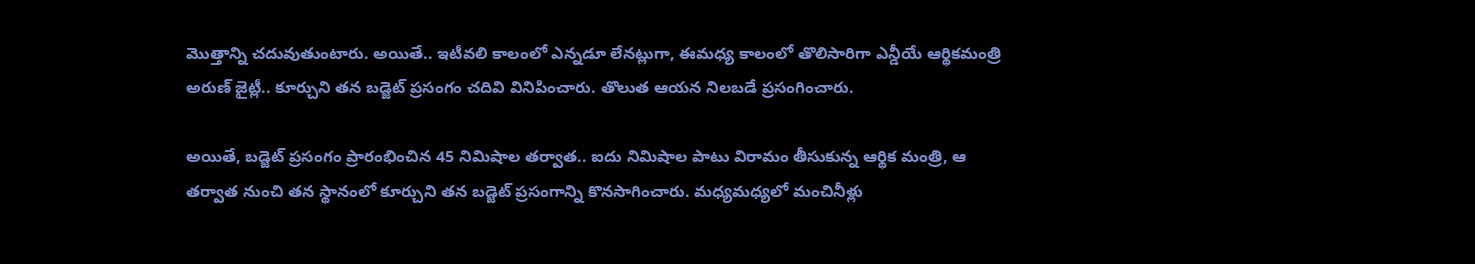మొత్తాన్ని చదువుతుంటారు. అయితే.. ఇటీవలి కాలంలో ఎన్నడూ లేనట్లుగా, ఈమధ్య కాలంలో తొలిసారిగా ఎన్డీయే ఆర్థికమంత్రి అరుణ్ జైట్లీ.. కూర్చుని తన బడ్జెట్ ప్రసంగం చదివి వినిపించారు. తొలుత ఆయన నిలబడే ప్రసంగించారు.

అయితే, బడ్జెట్ ప్రసంగం ప్రారంభించిన 45 నిమిషాల తర్వాత.. ఐదు నిమిషాల పాటు విరామం తీసుకున్న ఆర్థిక మంత్రి, ఆ తర్వాత నుంచి తన స్థానంలో కూర్చుని తన బడ్జెట్ ప్రసంగాన్ని కొనసాగించారు. మధ్యమధ్యలో మంచినీళ్లు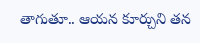తాగుతూ.. ఆయన కూర్చుని తన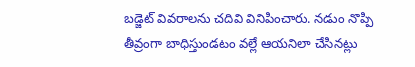బడ్జెట్ వివరాలను చదివి వినిపించారు. నడుం నొప్పి తీవ్రంగా బాధిస్తుండటం వల్లే ఆయనిలా చేసినట్లు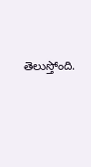తెలుస్తోంది.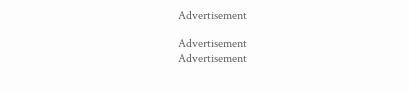Advertisement

Advertisement
Advertisement